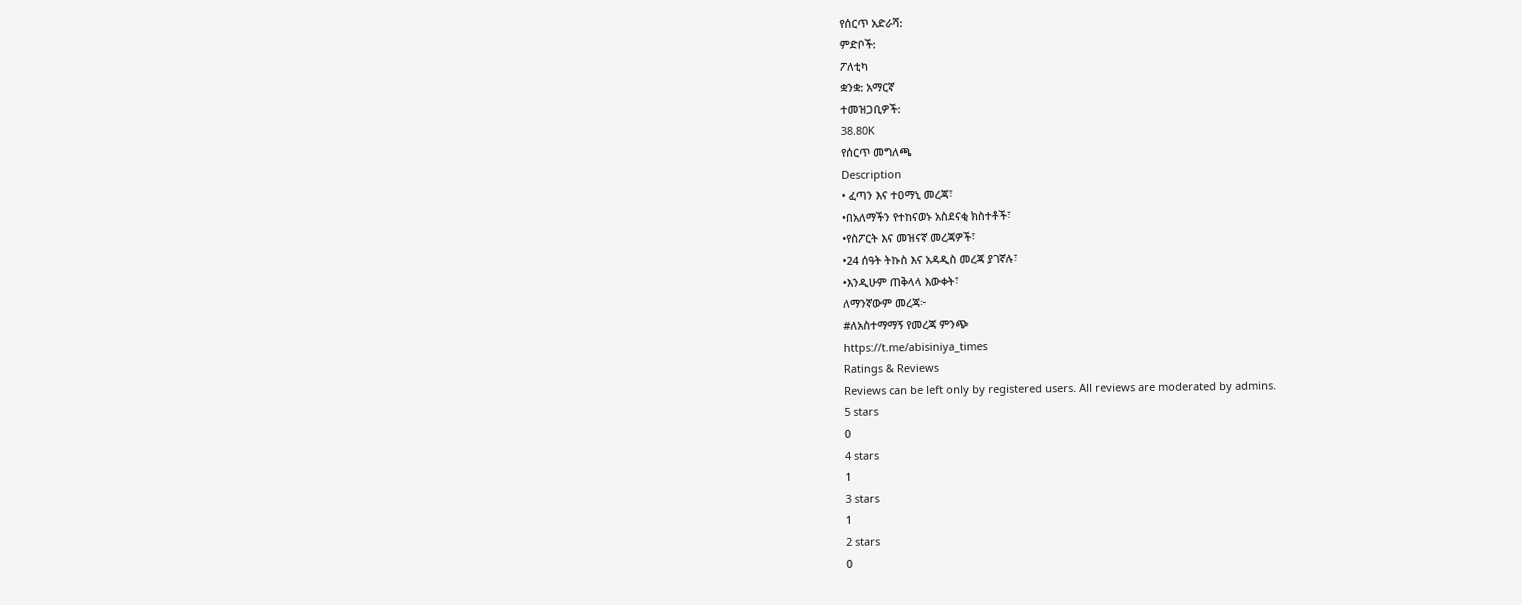የሰርጥ አድራሻ:
ምድቦች:
ፖለቲካ
ቋንቋ: አማርኛ
ተመዝጋቢዎች:
38.80K
የሰርጥ መግለጫ
Description
• ፈጣን እና ተዐማኒ መረጃ፣
•በአለማችን የተከናወኑ አስደናቂ ክስተቶች፣
•የስፖርት እና መዝናኛ መረጃዎች፣
•24 ሰዓት ትኩስ እና አዳዲስ መረጃ ያገኛሉ፣
•እንዲሁም ጠቅላላ እውቀት፣
ለማንኛውም መረጃ፦
#ለአስተማማኝ የመረጃ ምንጭ
https://t.me/abisiniya_times
Ratings & Reviews
Reviews can be left only by registered users. All reviews are moderated by admins.
5 stars
0
4 stars
1
3 stars
1
2 stars
0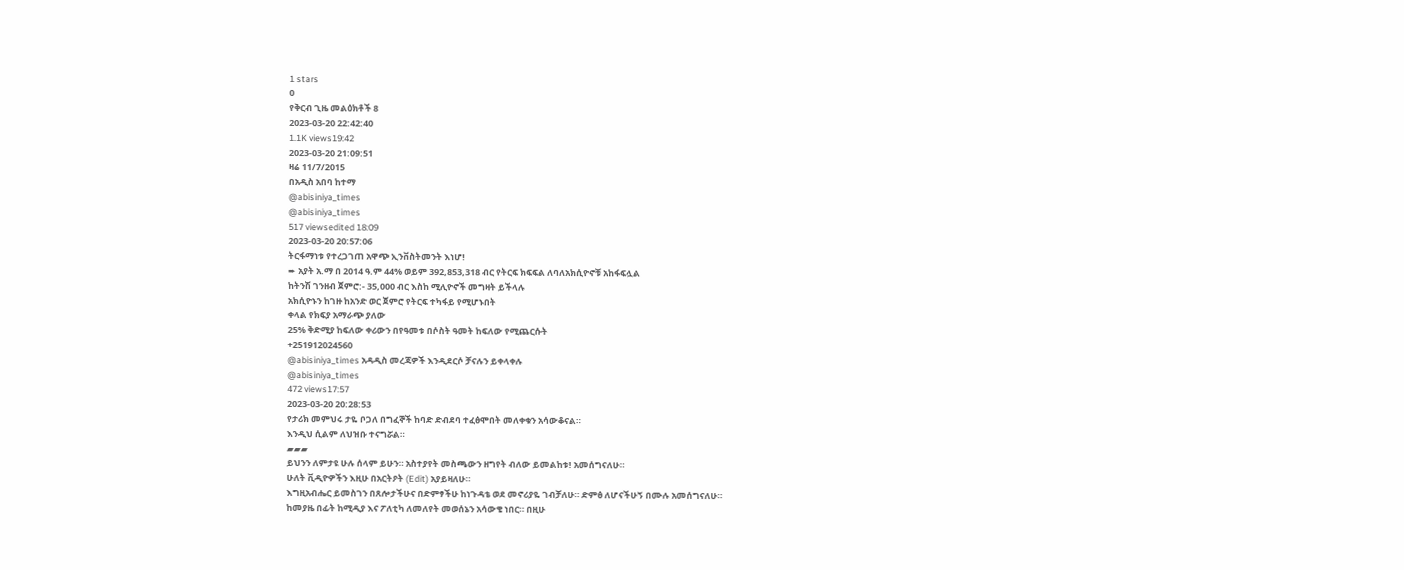1 stars
0
የቅርብ ጊዜ መልዕክቶች 8
2023-03-20 22:42:40
1.1K views19:42
2023-03-20 21:09:51
ዛሬ 11/7/2015
በአዲስ አበባ ከተማ
@abisiniya_times
@abisiniya_times
517 viewsedited 18:09
2023-03-20 20:57:06
ትርፋማነቱ የተረጋገጠ አዋጭ ኢንቨስትመንት እነሆ!
➨ አያት አ.ማ በ 2014 ዓ.ም 44% ወይም 392,853,318 ብር የትርፍ ክፍፍል ለባለአክሲዮኖቹ አከፋፍሏል
ከትንሽ ገንዘብ ጀምሮ:- 35,000 ብር እስከ ሚሊዮኖች መግዛት ይችላሉ
አክሲዮኑን ከገዙ ከአንድ ወር ጀምሮ የትርፍ ተካፋይ የሚሆኑበት
ቀላል የክፍያ አማራጭ ያለው
25% ቅድሚያ ከፍለው ቀሪውን በየዓመቱ በሶስት ዓመት ከፍለው የሚጨርሱት
+251912024560
@abisiniya_times አዳዲስ መረጃዎች እንዲደርሶ ቻናሉን ይቀላቀሉ
@abisiniya_times
472 views17:57
2023-03-20 20:28:53
የታሪክ መምህሩ ታዬ ቦጋለ በግፈኞች ከባድ ድብደባ ተፈፅሞበት መለቀቁን አሳውቆናል።
እንዲህ ሲልም ለህዝቡ ተናግሯል።
▰▰▰
ይህንን ለምታዩ ሁሉ ሰላም ይሁን። አስተያየት መስጫውን ዘግየት ብለው ይመልከቱ! አመሰግናለሁ።
ሁለት ቪዲዮዎችን እዚሁ በአርትዖት (Edit) አያይዛለሁ።
እግዚአብሔር ይመስገን በጸሎታችሁና በድምፃችሁ ከነጉዳቴ ወደ መኖሪያዬ ገብቻለሁ። ድምፅ ለሆናችሁኝ በሙሉ አመሰግናለሁ።
ከመያዜ በፊት ከሚዲያ እና ፖለቲካ ለመለየት መወሰኔን አሳውቄ ነበር። በዚሁ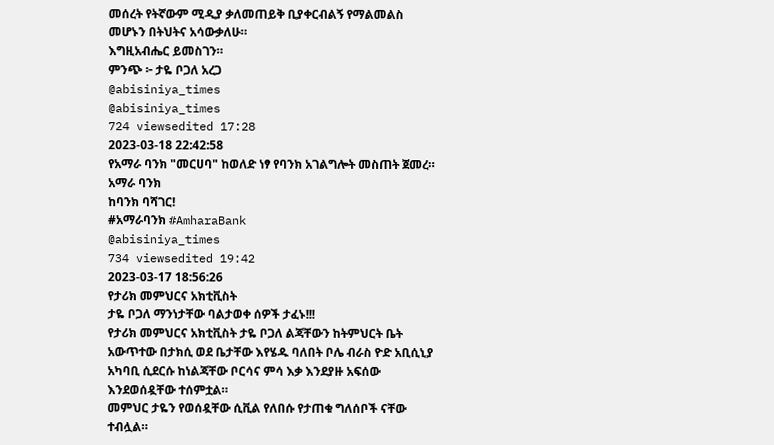መሰረት የትኛውም ሚዲያ ቃለመጠይቅ ቢያቀርብልኝ የማልመልስ መሆኑን በትህትና አሳውቃለሁ።
እግዚአብሔር ይመስገን።
ምንጭ ፦ ታዬ ቦጋለ አረጋ
@abisiniya_times
@abisiniya_times
724 viewsedited 17:28
2023-03-18 22:42:58
የአማራ ባንክ "መርሀባ" ከወለድ ነፃ የባንክ አገልግሎት መስጠት ጀመረ።
አማራ ባንክ
ከባንክ ባሻገር!
#አማራባንክ #AmharaBank
@abisiniya_times
734 viewsedited 19:42
2023-03-17 18:56:26
የታሪክ መምህርና አክቲቪስት
ታዬ ቦጋለ ማንነታቸው ባልታወቀ ሰዎች ታፈኑ!!!
የታሪክ መምህርና አክቲቪስት ታዬ ቦጋለ ልጃቸውን ከትምህርት ቤት አውጥተው በታክሲ ወደ ቤታቸው እየሄዱ ባለበት ቦሌ ብራስ ዮድ አቢሲኒያ አካባቢ ሲደርሱ ከነልጃቸው ቦርሳና ምሳ እቃ እንደያዙ አፍሰው እንደወሰዷቸው ተሰምቷል።
መምህር ታዬን የወሰዷቸው ሲቪል የለበሱ የታጠቁ ግለሰቦች ናቸው ተብሏል።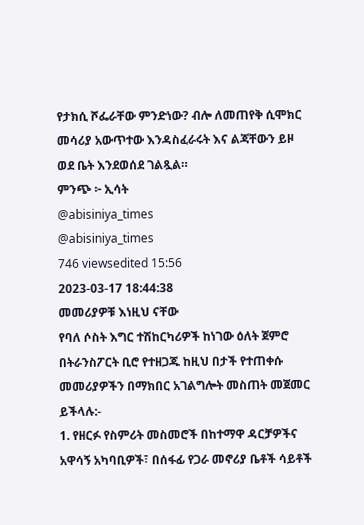የታክሲ ሾፌራቸው ምንድነው? ብሎ ለመጠየቅ ሲሞክር መሳሪያ አውጥተው እንዳስፈራሩት እና ልጃቸውን ይዞ ወደ ቤት እንደወሰደ ገልጿል።
ምንጭ ፦ ኢሳት
@abisiniya_times
@abisiniya_times
746 viewsedited 15:56
2023-03-17 18:44:38
መመሪያዎቹ እነዚህ ናቸው
የባለ ሶስት እግር ተሽከርካሪዎች ከነገው ዕለት ጀምሮ በትራንስፖርት ቢሮ የተዘጋጁ ከዚህ በታች የተጠቀሱ መመሪያዎችን በማክበር አገልግሎት መስጠት መጀመር ይችላሉ:-
1. የዘርፉ የስምሪት መስመሮች በከተማዋ ዳርቻዎችና አዋሳኝ አካባቢዎች፣ በሰፋፊ የጋራ መኖሪያ ቤቶች ሳይቶች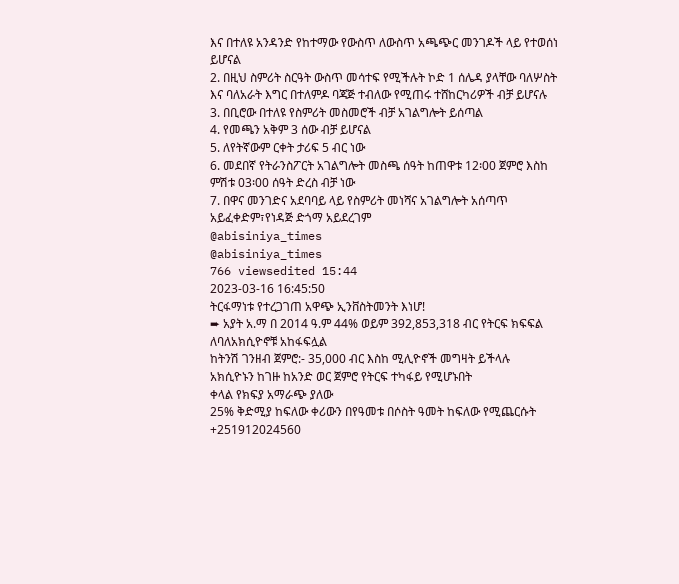እና በተለዩ አንዳንድ የከተማው የውስጥ ለውስጥ አጫጭር መንገዶች ላይ የተወሰነ ይሆናል
2. በዚህ ስምሪት ስርዓት ውስጥ መሳተፍ የሚችሉት ኮድ 1 ሰሌዳ ያላቸው ባለሦስት እና ባለአራት እግር በተለምዶ ባጃጅ ተብለው የሚጠሩ ተሸከርካሪዎች ብቻ ይሆናሉ
3. በቢሮው በተለዩ የስምሪት መስመሮች ብቻ አገልግሎት ይሰጣል
4. የመጫን አቅም 3 ሰው ብቻ ይሆናል
5. ለየትኛውም ርቀት ታሪፍ 5 ብር ነው
6. መደበኛ የትራንስፖርት አገልግሎት መስጫ ሰዓት ከጠዋቱ 12፡00 ጀምሮ እስከ ምሽቱ 03፡00 ሰዓት ድረስ ብቻ ነው
7. በዋና መንገድና አደባባይ ላይ የስምሪት መነሻና አገልግሎት አሰጣጥ አይፈቀድም፣የነዳጅ ድጎማ አይደረገም
@abisiniya_times
@abisiniya_times
766 viewsedited 15:44
2023-03-16 16:45:50
ትርፋማነቱ የተረጋገጠ አዋጭ ኢንቨስትመንት እነሆ!
➨ አያት አ.ማ በ 2014 ዓ.ም 44% ወይም 392,853,318 ብር የትርፍ ክፍፍል ለባለአክሲዮኖቹ አከፋፍሏል
ከትንሽ ገንዘብ ጀምሮ:- 35,000 ብር እስከ ሚሊዮኖች መግዛት ይችላሉ
አክሲዮኑን ከገዙ ከአንድ ወር ጀምሮ የትርፍ ተካፋይ የሚሆኑበት
ቀላል የክፍያ አማራጭ ያለው
25% ቅድሚያ ከፍለው ቀሪውን በየዓመቱ በሶስት ዓመት ከፍለው የሚጨርሱት
+251912024560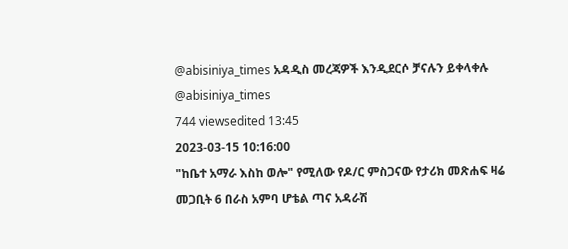@abisiniya_times አዳዲስ መረጃዎች እንዲደርሶ ቻናሉን ይቀላቀሉ
@abisiniya_times
744 viewsedited 13:45
2023-03-15 10:16:00
"ከቤተ አማራ እስከ ወሎ" የሚለው የዶ/ር ምስጋናው የታሪክ መጽሐፍ ዛሬ መጋቢት 6 በራስ አምባ ሆቴል ጣና አዳራሽ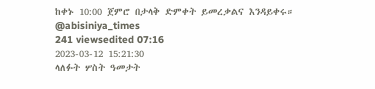ከቀኑ 10:00 ጀምሮ በታላቅ ድምቀት ይመረቃልና እንዳይቀሩ።
@abisiniya_times
241 viewsedited 07:16
2023-03-12 15:21:30
ላለፉት ሦስት ዓመታት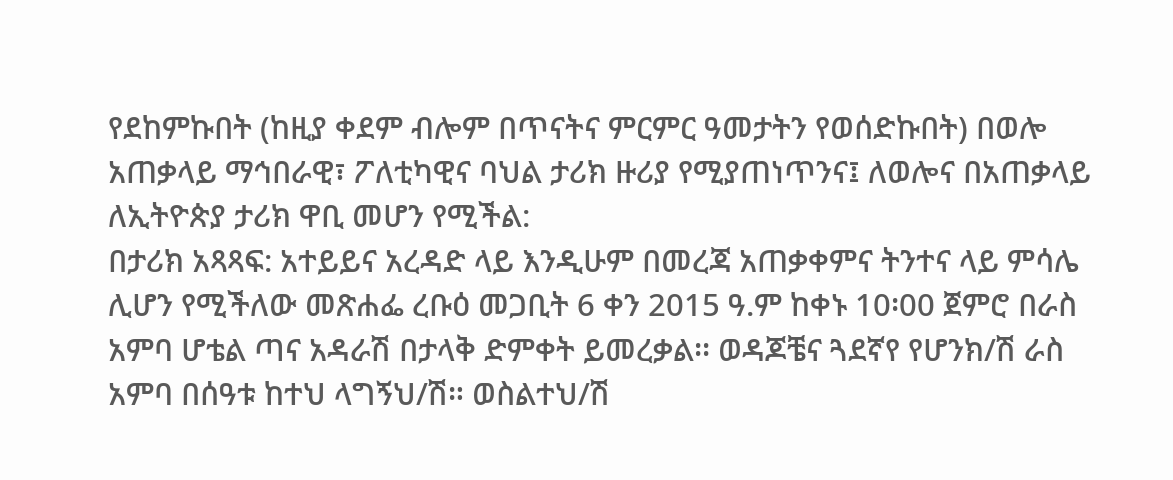የደከምኩበት (ከዚያ ቀደም ብሎም በጥናትና ምርምር ዓመታትን የወሰድኩበት) በወሎ አጠቃላይ ማኅበራዊ፣ ፖለቲካዊና ባህል ታሪክ ዙሪያ የሚያጠነጥንና፤ ለወሎና በአጠቃላይ ለኢትዮጵያ ታሪክ ዋቢ መሆን የሚችል:
በታሪክ አጻጻፍ: አተይይና አረዳድ ላይ እንዲሁም በመረጃ አጠቃቀምና ትንተና ላይ ምሳሌ ሊሆን የሚችለው መጽሐፌ ረቡዕ መጋቢት 6 ቀን 2015 ዓ.ም ከቀኑ 10፡00 ጀምሮ በራስ አምባ ሆቴል ጣና አዳራሽ በታላቅ ድምቀት ይመረቃል፡፡ ወዳጆቼና ጓደኛየ የሆንክ/ሽ ራስ አምባ በሰዓቱ ከተህ ላግኝህ/ሽ። ወስልተህ/ሽ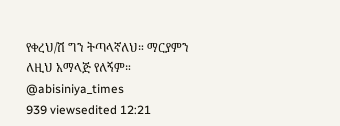የቀረህ/ሽ ግን ትጣላኛለህ። ማርያምን ለዚህ አማላጅ የለኝም።
@abisiniya_times
939 viewsedited 12:21